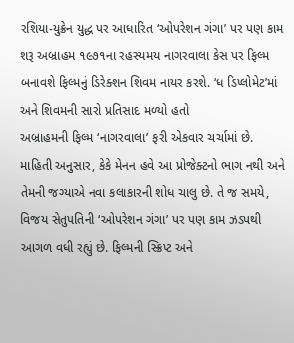રશિયા-યુક્રેન યુદ્ધ પર આધારિત ‘ઓપરેશન ગંગા’ પર પણ કામ શરૂ અબ્રાહમ ૧૯૭૧ના રહસ્યમય નાગરવાલા કેસ પર ફિલ્મ બનાવશે ફિલ્મનું ડિરેક્શન શિવમ નાયર કરશે. ‘ધ ડિપ્લોમેટ’માં અને શિવમની સારો પ્રતિસાદ મળ્યો હતો
અબ્રાહમની ફિલ્મ ‘નાગરવાલા’ ફરી એકવાર ચર્ચામાં છે. માહિતી અનુસાર, કેકે મેનન હવે આ પ્રોજેક્ટનો ભાગ નથી અને તેમની જગ્યાએ નવા કલાકારની શોધ ચાલુ છે. તે જ સમયે, વિજય સેતુપતિની ‘ઓપરેશન ગંગા’ પર પણ કામ ઝડપથી આગળ વધી રહ્યું છે. ફિલ્મની સ્ક્રિપ્ટ અને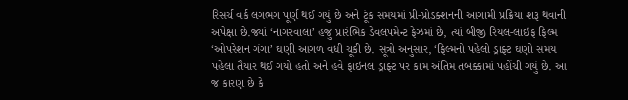રિસર્ચ વર્ક લગભગ પૂર્ણ થઈ ગયું છે અને ટૂંક સમયમાં પ્રી-પ્રોડક્શનની આગામી પ્રક્રિયા શરૂ થવાની અપેક્ષા છે.જ્યાં ‘નાગરવાલા’ હજુ પ્રારંભિક ડેવલપમેન્ટ ફેઝમાં છે, ત્યાં બીજી રિયલ-લાઇફ ફિલ્મ ‘ઓપરેશન ગંગા’ ઘણી આગળ વધી ચૂકી છે. સૂત્રો અનુસાર, ‘ફિલ્મનો પહેલો ડ્રાફ્ટ ઘણો સમય પહેલા તૈયાર થઈ ગયો હતો અને હવે ફાઇનલ ડ્રાફ્ટ પર કામ અંતિમ તબક્કામાં પહોંચી ગયું છે. આ જ કારણ છે કે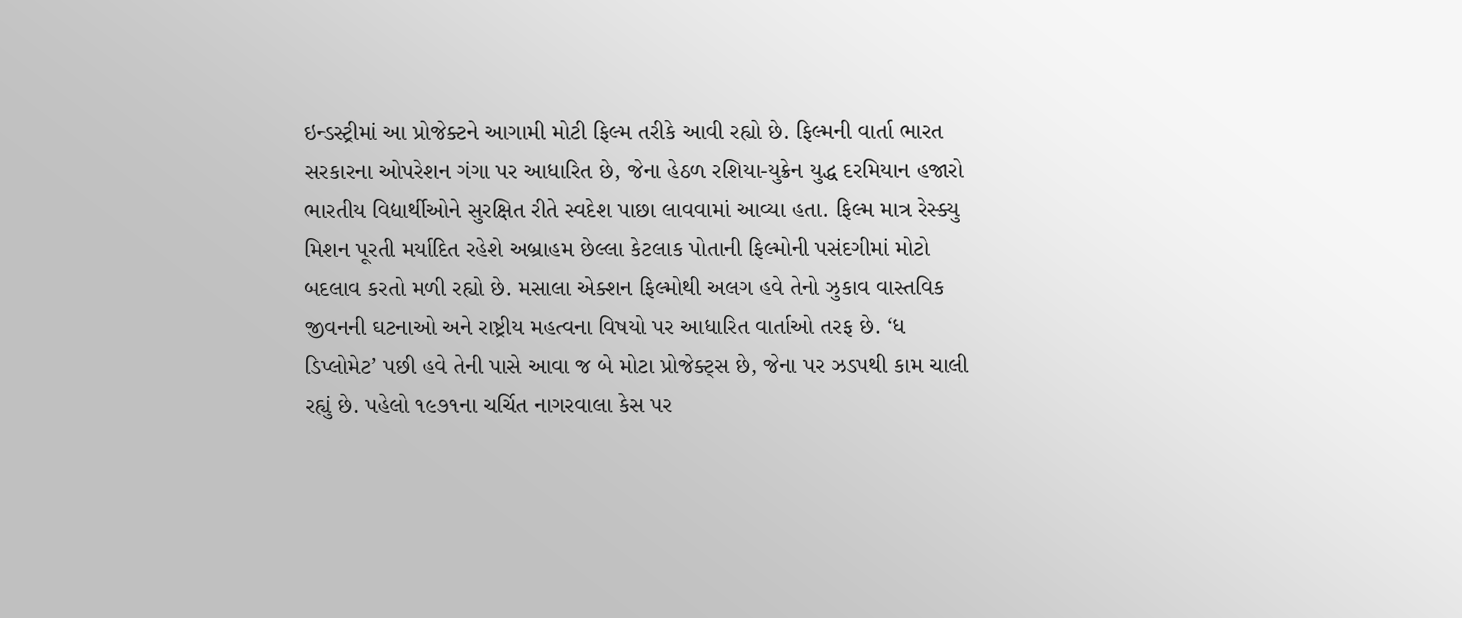ઇન્ડસ્ટ્રીમાં આ પ્રોજેક્ટને આગામી મોટી ફિલ્મ તરીકે આવી રહ્યો છે. ફિલ્મની વાર્તા ભારત સરકારના ઓપરેશન ગંગા પર આધારિત છે, જેના હેઠળ રશિયા-યુક્રેન યુદ્ધ દરમિયાન હજારો ભારતીય વિદ્યાર્થીઓને સુરક્ષિત રીતે સ્વદેશ પાછા લાવવામાં આવ્યા હતા. ફિલ્મ માત્ર રેસ્ક્યુ મિશન પૂરતી મર્યાદિત રહેશે અબ્રાહમ છેલ્લા કેટલાક પોતાની ફિલ્મોની પસંદગીમાં મોટો બદલાવ કરતો મળી રહ્યો છે. મસાલા એક્શન ફિલ્મોથી અલગ હવે તેનો ઝુકાવ વાસ્તવિક જીવનની ઘટનાઓ અને રાષ્ટ્રીય મહત્વના વિષયો પર આધારિત વાર્તાઓ તરફ છે. ‘ધ ડિપ્લોમેટ’ પછી હવે તેની પાસે આવા જ બે મોટા પ્રોજેક્ટ્સ છે, જેના પર ઝડપથી કામ ચાલી રહ્યું છે. પહેલો ૧૯૭૧ના ચર્ચિત નાગરવાલા કેસ પર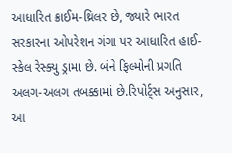આધારિત ક્રાઈમ-થ્રિલર છે, જ્યારે ભારત સરકારના ઓપરેશન ગંગા પર આધારિત હાઈ-સ્કેલ રેસ્ક્યુ ડ્રામા છે. બંને ફિલ્મોની પ્રગતિ અલગ-અલગ તબક્કામાં છે.રિપોર્ટ્સ અનુસાર, આ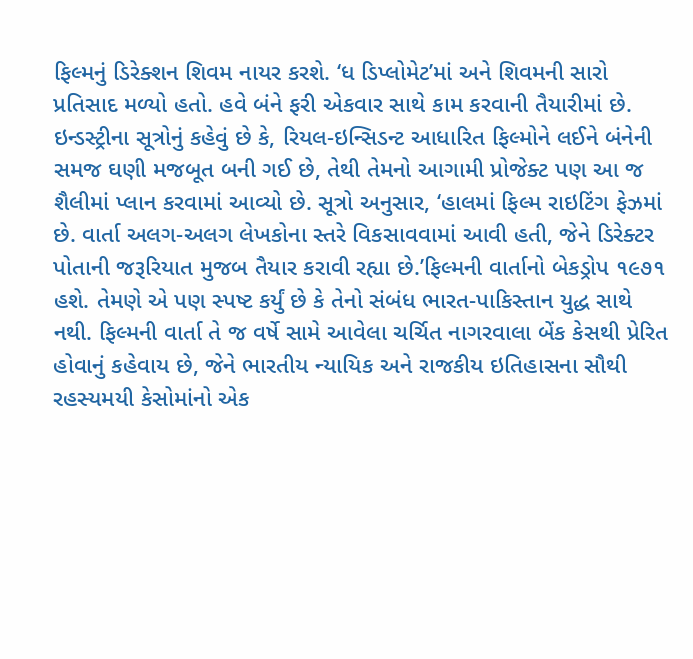ફિલ્મનું ડિરેક્શન શિવમ નાયર કરશે. ‘ધ ડિપ્લોમેટ’માં અને શિવમની સારો પ્રતિસાદ મળ્યો હતો. હવે બંને ફરી એકવાર સાથે કામ કરવાની તૈયારીમાં છે. ઇન્ડસ્ટ્રીના સૂત્રોનું કહેવું છે કે, રિયલ-ઇન્સિડન્ટ આધારિત ફિલ્મોને લઈને બંનેની સમજ ઘણી મજબૂત બની ગઈ છે, તેથી તેમનો આગામી પ્રોજેક્ટ પણ આ જ શૈલીમાં પ્લાન કરવામાં આવ્યો છે. સૂત્રો અનુસાર, ‘હાલમાં ફિલ્મ રાઇટિંગ ફેઝમાં છે. વાર્તા અલગ-અલગ લેખકોના સ્તરે વિકસાવવામાં આવી હતી, જેને ડિરેક્ટર પોતાની જરૂરિયાત મુજબ તૈયાર કરાવી રહ્યા છે.’ફિલ્મની વાર્તાનો બેકડ્રોપ ૧૯૭૧ હશે. તેમણે એ પણ સ્પષ્ટ કર્યું છે કે તેનો સંબંધ ભારત-પાકિસ્તાન યુદ્ધ સાથે નથી. ફિલ્મની વાર્તા તે જ વર્ષે સામે આવેલા ચર્ચિત નાગરવાલા બેંક કેસથી પ્રેરિત હોવાનું કહેવાય છે, જેને ભારતીય ન્યાયિક અને રાજકીય ઇતિહાસના સૌથી રહસ્યમયી કેસોમાંનો એક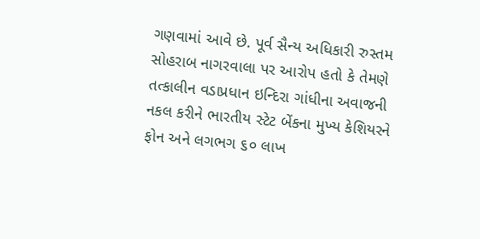ગણવામાં આવે છે. પૂર્વ સૈન્ય અધિકારી રુસ્તમ સોહરાબ નાગરવાલા પર આરોપ હતો કે તેમણે તત્કાલીન વડાપ્રધાન ઇન્દિરા ગાંધીના અવાજની નકલ કરીને ભારતીય સ્ટેટ બેંકના મુખ્ય કેશિયરને ફોન અને લગભગ ૬૦ લાખ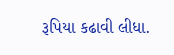રૂપિયા કઢાવી લીધા.